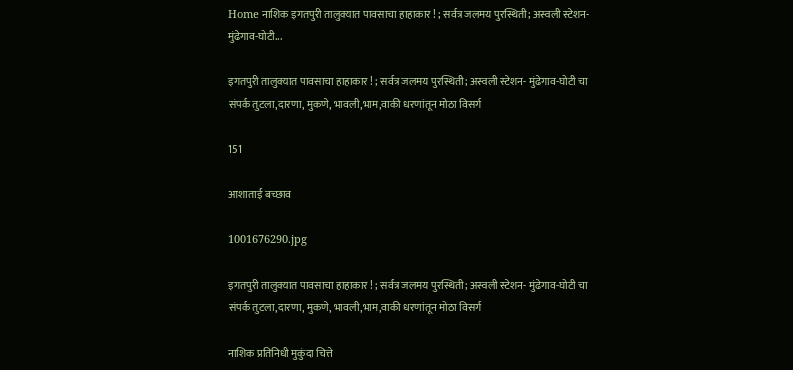Home नाशिक इगतपुरी तालुक्यात पावसाचा हाहाकार ! ; सर्वत्र जलमय पुरस्थिती; अस्वली स्टेशन- मुंढेगाव-घोटी...

इगतपुरी तालुक्यात पावसाचा हाहाकार ! ; सर्वत्र जलमय पुरस्थिती; अस्वली स्टेशन- मुंढेगाव-घोटी चा संपर्क तुटला,दारणा, मुकणे, भावली,भाम,वाकी धरणांतून मोठा विसर्ग

151

आशाताई बच्छाव

1001676290.jpg

इगतपुरी तालुक्यात पावसाचा हाहाकार ! ; सर्वत्र जलमय पुरस्थिती; अस्वली स्टेशन- मुंढेगाव-घोटी चा संपर्क तुटला,दारणा, मुकणे, भावली,भाम,वाकी धरणांतून मोठा विसर्ग

नाशिक प्रतिनिधी मुकुंदा चित्ते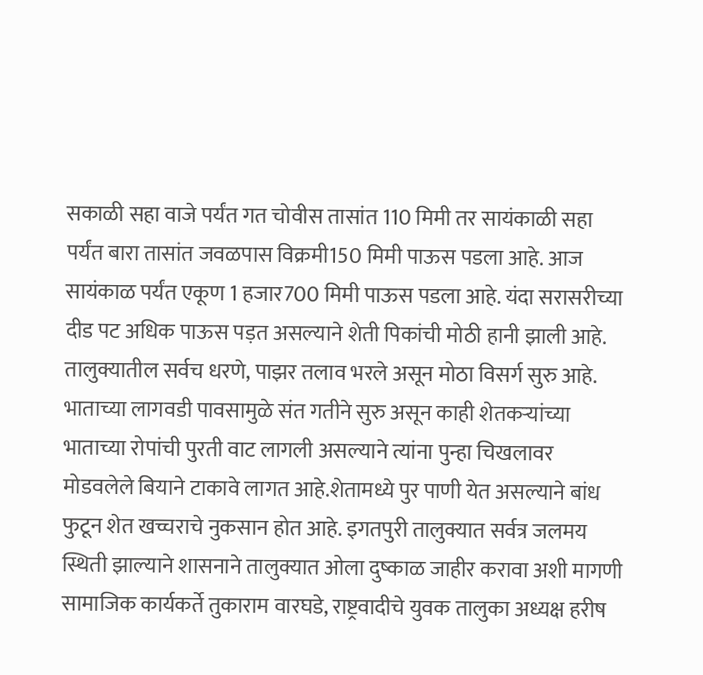सकाळी सहा वाजे पर्यंत गत चोवीस तासांत 110 मिमी तर सायंकाळी सहा पर्यंत बारा तासांत जवळपास विक्रमी150 मिमी पाऊस पडला आहे. आज सायंकाळ पर्यंत एकूण 1 हजार700 मिमी पाऊस पडला आहे. यंदा सरासरीच्या दीड पट अधिक पाऊस पड़त असल्याने शेती पिकांची मोठी हानी झाली आहे. तालुक्यातील सर्वच धरणे, पाझर तलाव भरले असून मोठा विसर्ग सुरु आहे. भाताच्या लागवडी पावसामुळे संत गतीने सुरु असून काही शेतकऱ्यांच्या भाताच्या रोपांची पुरती वाट लागली असल्याने त्यांना पुन्हा चिखलावर मोडवलेले बियाने टाकावे लागत आहे.शेतामध्ये पुर पाणी येत असल्याने बांध फुटून शेत खच्चराचे नुकसान होत आहे. इगतपुरी तालुक्यात सर्वत्र जलमय स्थिती झाल्याने शासनाने तालुक्यात ओला दुष्काळ जाहीर करावा अशी मागणी सामाजिक कार्यकर्ते तुकाराम वारघडे, राष्ट्रवादीचे युवक तालुका अध्यक्ष हरीष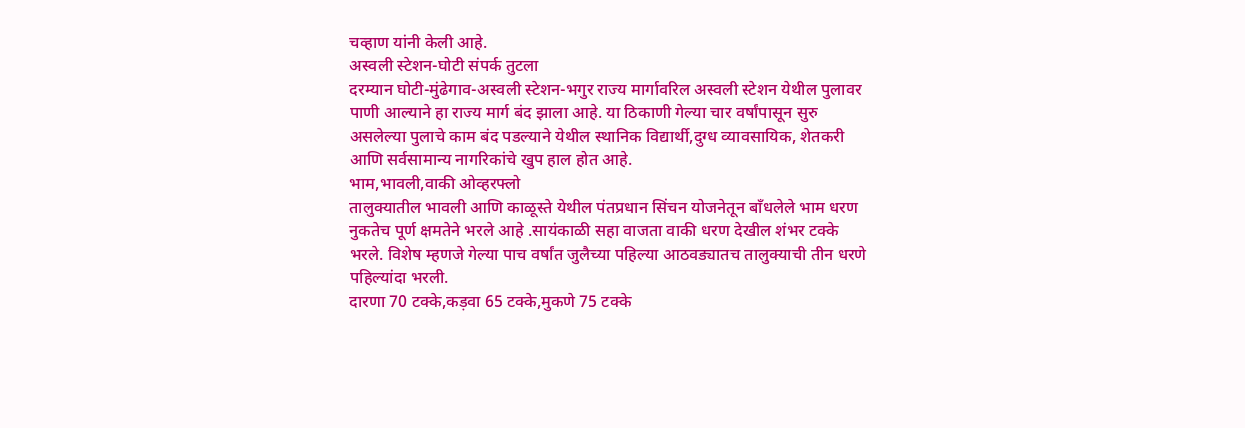चव्हाण यांनी केली आहे.
अस्वली स्टेशन-घोटी संपर्क तुटला
दरम्यान घोटी-मुंढेगाव-अस्वली स्टेशन-भगुर राज्य मार्गावरिल अस्वली स्टेशन येथील पुलावर पाणी आल्याने हा राज्य मार्ग बंद झाला आहे. या ठिकाणी गेल्या चार वर्षांपासून सुरु असलेल्या पुलाचे काम बंद पडल्याने येथील स्थानिक विद्यार्थी,दुग्ध व्यावसायिक, शेतकरी आणि सर्वसामान्य नागरिकांचे खुप हाल होत आहे.
भाम,भावली,वाकी ओव्हरफ्लो
तालुक्यातील भावली आणि काळूस्ते येथील पंतप्रधान सिंचन योजनेतून बाँधलेले भाम धरण नुकतेच पूर्ण क्षमतेने भरले आहे .सायंकाळी सहा वाजता वाकी धरण देखील शंभर टक्के भरले. विशेष म्हणजे गेल्या पाच वर्षांत जुलैच्या पहिल्या आठवड्यातच तालुक्याची तीन धरणे पहिल्यांदा भरली.
दारणा 70 टक्के,कड़वा 65 टक्के,मुकणे 75 टक्के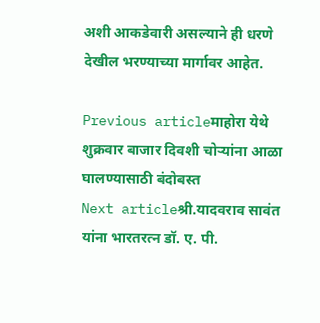अशी आकडेवारी असल्याने ही धरणे देखील भरण्याच्या मार्गावर आहेत.

Previous articleमाहोरा येथे शुक्रवार बाजार दिवशी चोऱ्यांना आळा घालण्यासाठी बंदोबस्त
Next articleश्री.यादवराव सावंत यांना भारतरत्न डॉ. ए. पी.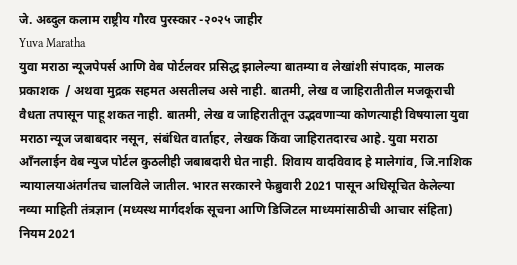जे. अब्दुल कलाम राष्ट्रीय गौरव पुरस्कार -२०२५ जाहीर
Yuva Maratha
युवा मराठा न्यूजपेपर्स आणि वेब पोर्टलवर प्रसिद्ध झालेल्या बातम्या व लेखांशी संपादक, मालक प्रकाशक  / अथवा मुद्रक सहमत असतीलच असे नाही. बातमी, लेख व जाहिरातीतील मजकूराची वैधता तपासून पाहू शकत नाही. बातमी, लेख व जाहिरातीतून उद्भवणाऱ्या कोणत्याही विषयाला युवा मराठा न्यूज जबाबदार नसून, संबंधित वार्ताहर, लेखक किंवा जाहिरातदारच आहे. युवा मराठा आँनलाईन वेब न्युज पोर्टल कुठलीही जबाबदारी घेत नाही. शिवाय वादविवाद हे मालेगांव, जि.नाशिक न्यायालयाअंतर्गतच चालविले जातील. भारत सरकारने फेब्रुवारी 2021 पासून अधिसूचित केलेल्या नव्या माहिती तंत्रज्ञान (मध्यस्थ मार्गदर्शक सूचना आणि डिजिटल माध्यमांसाठीची आचार संहिता) नियम 2021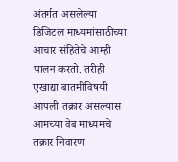अंतर्गत असलेल्या डिजिटल माध्यमांसाठीच्या आचार संहितेचे आम्ही पालन करतो. तरीही एखाद्या बातमीविषयी आपली तक्रार असल्यास आमच्या वेब माध्यमचे तक्रार निवारण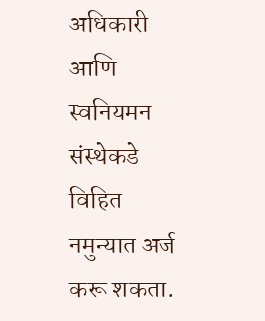अधिकारी आणि स्वनियमन संस्थेकडे विहित नमुन्यात अर्ज करू शकता.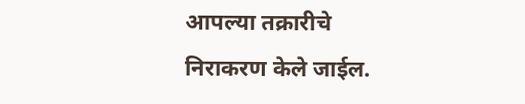आपल्या तक्रारीचे निराकरण केले जाईल.